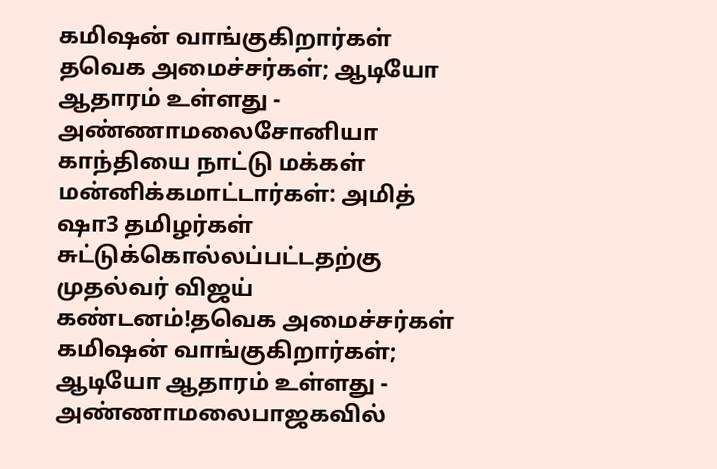கமிஷன் வாங்குகிறார்கள் தவெக அமைச்சர்கள்; ஆடியோ ஆதாரம் உள்ளது - அண்ணாமலைசோனியா காந்தியை நாட்டு மக்கள் மன்னிக்கமாட்டார்கள்: அமித் ஷா3 தமிழர்கள் சுட்டுக்கொல்லப்பட்டதற்கு முதல்வர் விஜய் கண்டனம்!தவெக அமைச்சர்கள் கமிஷன் வாங்குகிறார்கள்; ஆடியோ ஆதாரம் உள்ளது - அண்ணாமலைபாஜகவில்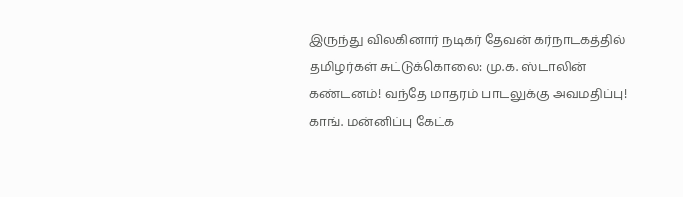இருந்து விலகினார் நடிகர் தேவன் கர்நாடகத்தில் தமிழர்கள் சுட்டுக்கொலை: மு.க. ஸ்டாலின் கண்டனம்! வந்தே மாதரம் பாடலுக்கு அவமதிப்பு! காங். மன்னிப்பு கேட்க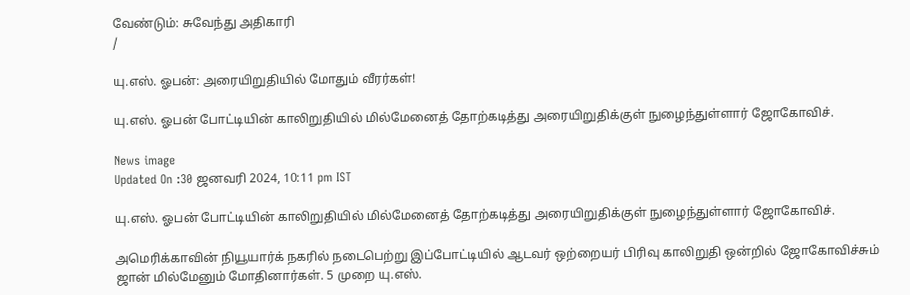வேண்டும்: சுவேந்து அதிகாரி
/

யு.எஸ். ஓபன்: அரையிறுதியில் மோதும் வீரர்கள்!

யு.எஸ். ஓபன் போட்டியின் காலிறுதியில் மில்மேனைத் தோற்கடித்து அரையிறுதிக்குள் நுழைந்துள்ளார் ஜோகோவிச்.

News image
Updated On :30 ஜனவரி 2024, 10:11 pm IST

யு.எஸ். ஓபன் போட்டியின் காலிறுதியில் மில்மேனைத் தோற்கடித்து அரையிறுதிக்குள் நுழைந்துள்ளார் ஜோகோவிச்.

அமெரிக்காவின் நியூயார்க் நகரில் நடைபெற்று இப்போட்டியில் ஆடவர் ஒற்றையர் பிரிவு காலிறுதி ஒன்றில் ஜோகோவிச்சும் ஜான் மில்மேனும் மோதினார்கள். 5 முறை யு.எஸ்.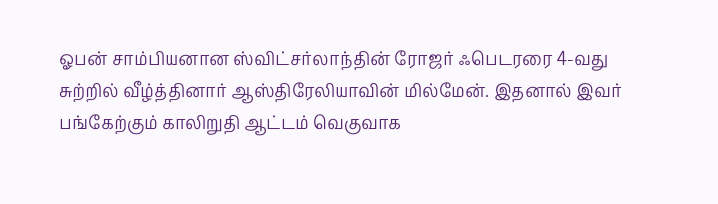ஓபன் சாம்பியனான ஸ்விட்சர்லாந்தின் ரோஜர் ஃபெடரரை 4-வது சுற்றில் வீழ்த்தினார் ஆஸ்திரேலியாவின் மில்மேன். இதனால் இவர் பங்கேற்கும் காலிறுதி ஆட்டம் வெகுவாக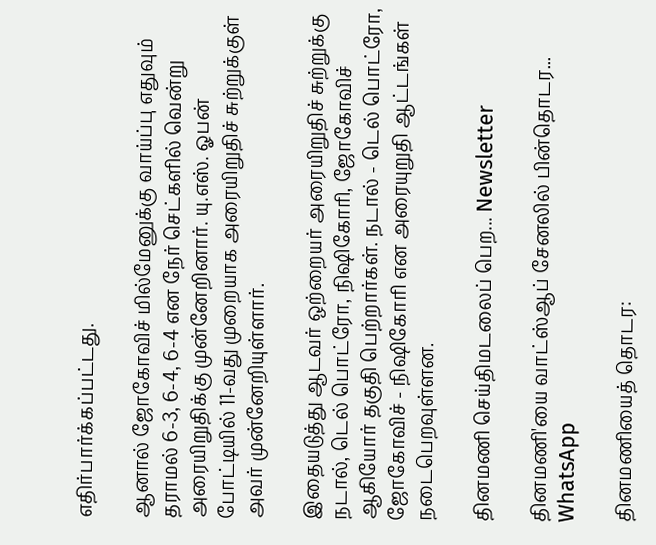எதிர்பார்க்கப்பட்டது.

ஆனால் ஜோகோவிச் மில்மேனுக்கு வாய்ப்பு எதுவும் தராமல் 6-3, 6-4, 6-4 என நேர் செட்களில் வென்று அரையிறுதிக்கு முன்னேறினார். யு.எஸ். ஓபன் போட்டியில் 11-வது முறையாக அரையிறுதிச் சுற்றுக்குள் அவர் முன்னேறியுள்ளார்.

இதையடுத்து ஆடவர் ஒற்றையர் அரையிறுதிச் சுற்றுக்கு நடால், டெல் பொட்ரோ, நிஷிகோரி, ஜோகோவிச் ஆகியோர் தகுதி பெற்றார்கள். நடால் - டெல் பொட்ரோ, ஜோகோவிச் - நிஷிகோரி என அரையுறுதி ஆட்டங்கள் நடைபெறவுள்ளன.

தினமணி செய்திமடலைப் பெற... Newsletter

தினமணி'யை வாட்ஸ்ஆப் சேனலில் பின்தொடர... WhatsApp

தினமணியைத் தொடர: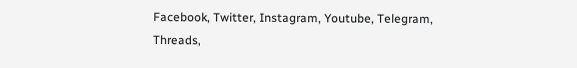Facebook, Twitter, Instagram, Youtube, Telegram, Threads,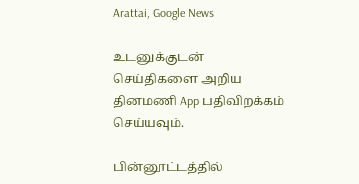Arattai, Google News

உடனுக்குடன் செய்திகளை அறிய தினமணி App பதிவிறக்கம் செய்யவும்.

பின்னூட்டத்தில்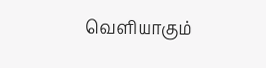வெளியாகும்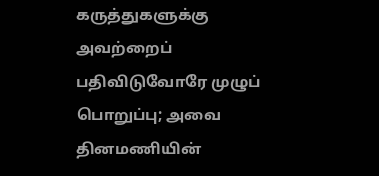கருத்துகளுக்கு அவற்றைப் பதிவிடுவோரே முழுப் பொறுப்பு; அவை தினமணியின்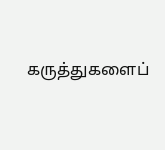கருத்துகளைப்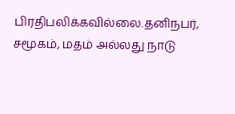பிரதிபலிக்கவில்லை.தனிநபர், சமூகம், மதம் அல்லது நாடு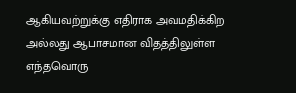ஆகியவற்றுக்கு எதிராக அவமதிக்கிற அல்லது ஆபாசமான விதத்திலுள்ள எந்தவொரு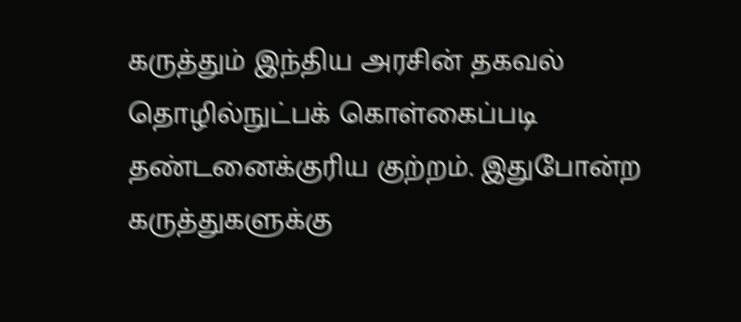கருத்தும் இந்திய அரசின் தகவல் தொழில்நுட்பக் கொள்கைப்படி தண்டனைக்குரிய குற்றம். இதுபோன்ற கருத்துகளுக்கு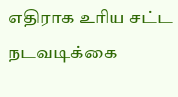எதிராக உரிய சட்ட நடவடிக்கை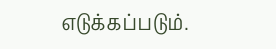எடுக்கப்படும்.